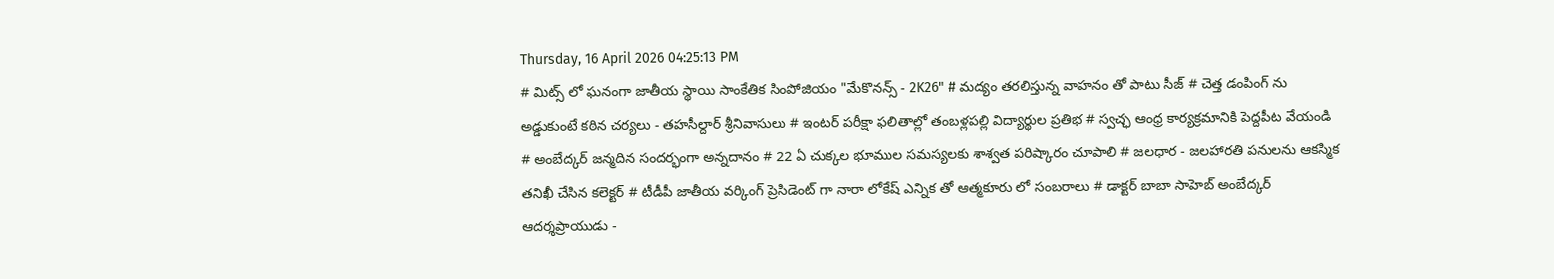Thursday, 16 April 2026 04:25:13 PM
# మిట్స్ లో ఘనంగా జాతీయ స్థాయి సాంకేతిక సింపోజియం "మేకొనన్స్ - 2K26" # మద్యం తరలిస్తున్న వాహనం తో పాటు సీజ్ # చెత్త డంపింగ్ ను అడ్డుకుంటే కఠిన చర్యలు - తహసీల్దార్ శ్రీనివాసులు # ఇంటర్ పరీక్షా ఫలితాల్లో తంబళ్లపల్లి విద్యార్థుల ప్రతిభ # స్వచ్ఛ ఆంధ్ర కార్యక్రమానికి పెద్దపీట వేయండి # అంబేద్కర్ జన్మదిన సందర్భంగా అన్నదానం # 22 ఏ చుక్కల భూముల సమస్యలకు శాశ్వత పరిష్కారం చూపాలి # జలధార - జలహారతి పనులను ఆకస్మిక తనిఖీ చేసిన కలెక్టర్ # టీడీపీ జాతీయ వర్కింగ్ ప్రెసిడెంట్ గా నారా లోకేష్ ఎన్నిక తో ఆత్మకూరు లో సంబరాలు # డాక్టర్ బాబా సాహెబ్ అంబేద్కర్ ఆదర్శప్రాయుడు -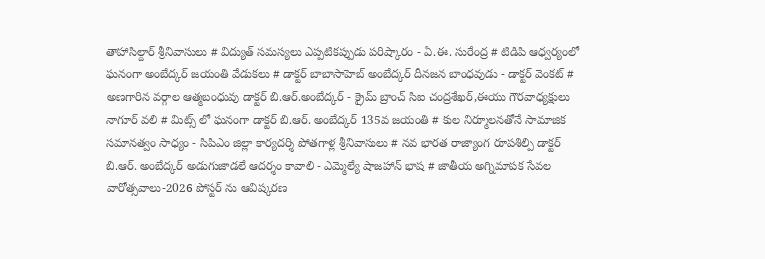తాహాసిల్దార్ శ్రీనివాసులు # విద్యుత్ సమస్యలు ఎప్పటికప్పుడు పరిష్కారం - ఏ.ఈ. సురేంద్ర # టిడిపి ఆధ్వర్యంలో ఘనంగా అంబేద్కర్ జయంతి వేడుకలు # డాక్టర్ బాబాసాహెబ్ అంబేద్కర్ దీనజన బాంధవుడు - డాక్టర్ వెంకట్ # అణగారిన వర్గాల ఆత్మబంధువు డాక్టర్ బి.ఆర్.అంబేద్కర్ - క్రైమ్ బ్రాంచ్ సిఐ చంద్రశేఖర్,ఈయు గౌరవాధ్యక్షులు నాగూర్ వలి # మిట్స్ లో ఘనంగా డాక్టర్ బి.ఆర్. అంబేద్కర్ 135వ జయంతి # కుల నిర్మూలనతోనే సామాజిక సమానత్వం సాధ్యం - సిపిఎం జిల్లా కార్యదర్శి పోతగాళ్ల శ్రీనివాసులు # నవ భారత రాజ్యాంగ రూపశిల్పి డాక్టర్ బి.ఆర్. అంబేద్కర్ అడుగుజాడలే ఆదర్శం కావాలి - ఎమ్మెల్యే షాజహాన్ భాష # జాతీయ అగ్నిమాపక సేవల వారోత్సవాలు-2026 పోస్టర్ ను ఆవిష్కరణ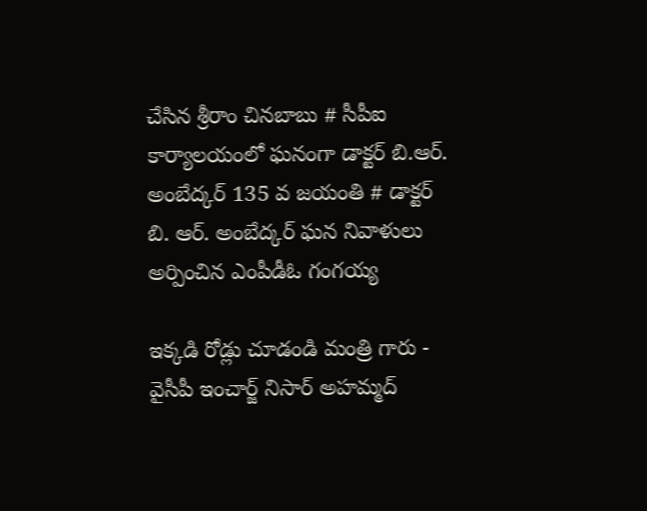చేసిన శ్రీరాం చినబాబు # సీపీఐ కార్యాలయంలో ఘనంగా డాక్టర్ బి.ఆర్. అంబేద్కర్ 135 వ జయంతి # డాక్టర్ బి. ఆర్. అంబేద్కర్ ఘన నివాళులు అర్పించిన ఎంపీడీఓ గంగయ్య

ఇక్కడి రోడ్లు చూడండి మంత్రి గారు - వైసీపీ ఇంచార్జ్ నిసార్ అహమ్మద్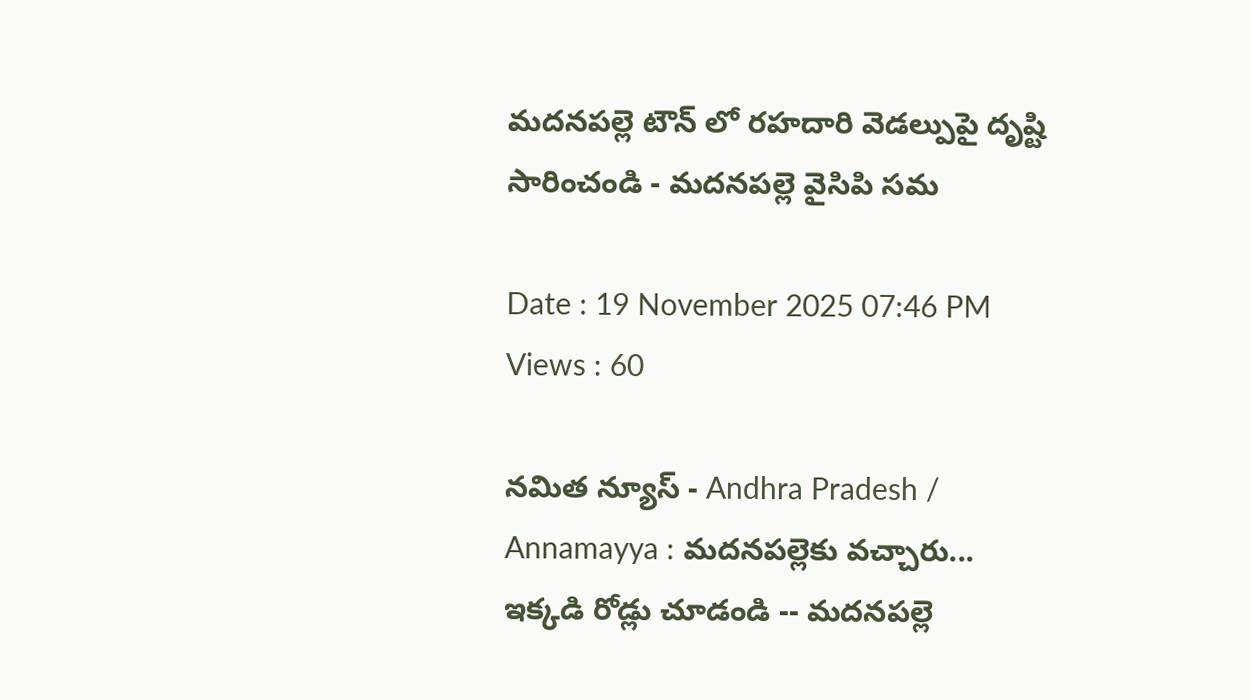మదనపల్లె టౌన్‌ లో రహదారి వెడల్పుపై దృష్టి సారించండి - మదనపల్లె వైసిపి సమ

Date : 19 November 2025 07:46 PM Views : 60

నమిత న్యూస్ - Andhra Pradesh / Annamayya : మదనపల్లెకు వచ్చారు... ఇక్కడి రోడ్లు చూడండి -- మదనపల్లె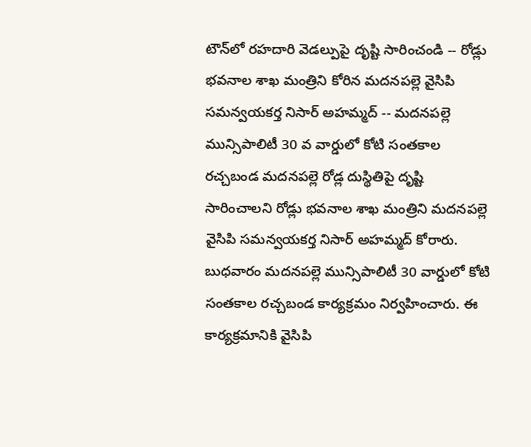టౌన్‌లో రహదారి వెడల్పుపై దృష్టి సారించండి -- రోడ్లు భవనాల శాఖ మంత్రిని కోరిన మదనపల్లె వైసిపి సమన్వయకర్త నిసార్ అహమ్మద్ -- మదనపల్లె మున్సిపాలిటీ 30 వ వార్డులో కోటి సంతకాల రచ్చబండ మదనపల్లె రోడ్ల దుస్థితిపై దృష్టి సారించాలని రోడ్లు భవనాల శాఖ మంత్రిని మదనపల్లె వైసిపి సమన్వయకర్త నిసార్ అహమ్మద్ కోరారు. బుధవారం మదనపల్లె మున్సిపాలిటీ 30 వార్డులో కోటి సంతకాల రచ్చబండ కార్యక్రమం నిర్వహించారు. ఈ కార్యక్రమానికి వైసిపి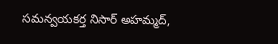సమన్వయకర్త నిసార్ అహమ్మద్,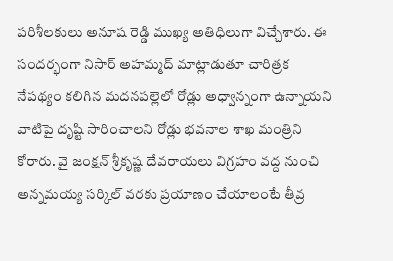పరిశీలకులు అనూష రెడ్డి ముఖ్య అతిధిలుగా విచ్చేశారు. ఈ సందర్భంగా నిసార్ అహమ్మద్ మాట్లాడుతూ చారిత్రక నేపథ్యం కలిగిన మదనపల్లెలో రోడ్లు అధ్వాన్నంగా ఉన్నాయని వాటిపై దృష్టి సారించాలని రోడ్లు భవనాల శాఖ మంత్రిని కోరారు. వై జంక్షన్ శ్రీకృష్ణ దేవరాయలు విగ్రహం వద్ద నుంచి అన్నమయ్య సర్కిల్ వరకు ప్రయాణం చేయాలంటే తీవ్ర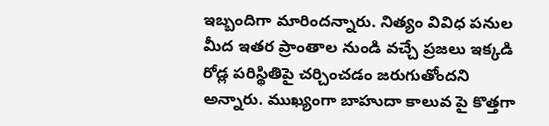ఇబ్బందిగా మారిందన్నారు. నిత్యం వివిధ పనుల మీద ఇతర ప్రాంతాల నుండి వచ్చే ప్రజలు ఇక్కడి రోడ్ల పరిస్థితిపై చర్చించడం జరుగుతోందని అన్నారు. ముఖ్యంగా బాహుదా కాలువ పై కొత్తగా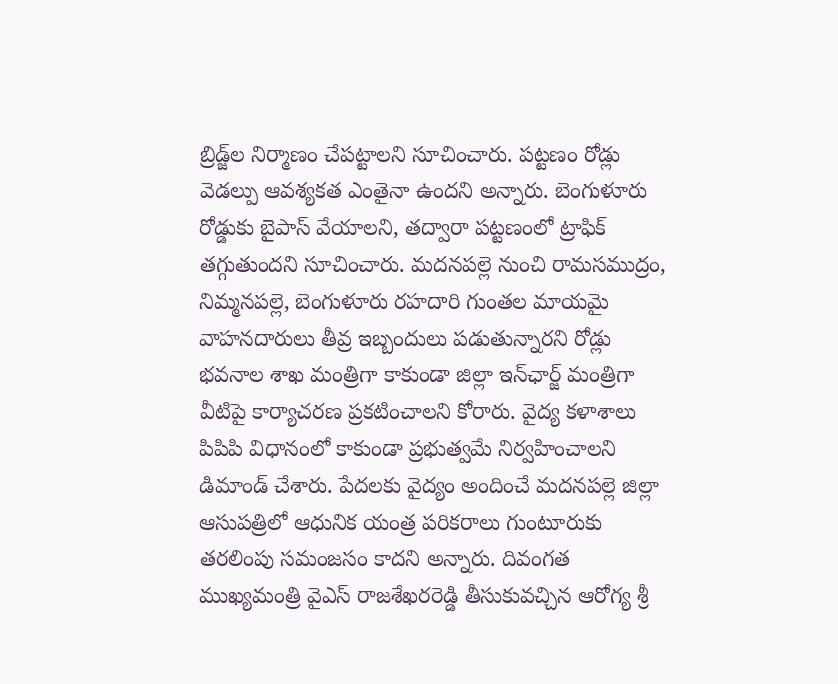బ్రిడ్జ్‌ల నిర్మాణం చేపట్టాలని సూచించారు. పట్టణం రోడ్లు వెడల్పు ఆవశ్యకత ఎంతైనా ఉందని అన్నారు. బెంగుళూరు రోడ్డుకు బైపాస్ వేయాలని, తద్వారా పట్టణంలో ట్రాఫిక్ తగ్గుతుందని సూచించారు. మదనపల్లె నుంచి రామసముద్రం, నిమ్మనపల్లె, బెంగుళూరు రహదారి గుంతల మాయమై వాహనదారులు తీవ్ర ఇబ్బందులు పడుతున్నారని రోడ్లు భవనాల శాఖ మంత్రిగా కాకుండా జిల్లా ఇన్‌ఛార్జ్ మంత్రిగా వీటిపై కార్యాచరణ ప్రకటించాలని కోరారు. వైద్య కళాశాలు పిపిపి విధానంలో కాకుండా ప్రభుత్వమే నిర్వహించాలని డిమాండ్ చేశారు. పేదలకు వైద్యం అందించే మదనపల్లె జిల్లా ఆసుపత్రిలో ఆధునిక యంత్ర పరికరాలు గుంటూరుకు తరలింపు సమంజసం కాదని అన్నారు. దివంగత ముఖ్యమంత్రి వైఎస్ రాజశేఖరరెడ్డి తీసుకువచ్చిన ఆరోగ్య శ్రీ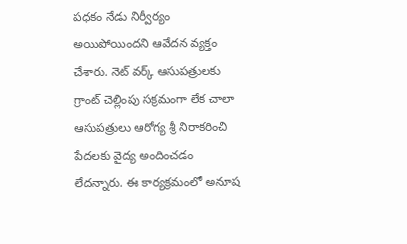పధకం నేడు నిర్వీర్యం అయిపోయిందని ఆవేదన వ్యక్తం చేశారు. నెట్ వర్క్ ఆసుపత్రులకు గ్రాంట్ చెల్లింపు సక్రమంగా లేక చాలా ఆసుపత్రులు ఆరోగ్య శ్రీ నిరాకరించి పేదలకు వైద్య అందించడం లేదన్నారు. ఈ కార్యక్రమంలో‌ అనూష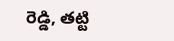రెడ్డి, తట్టి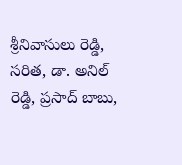శ్రీనివాసులు రెడ్డి, సరిత, డా. అనిల్ రెడ్డి, ప్రసాద్ బాబు,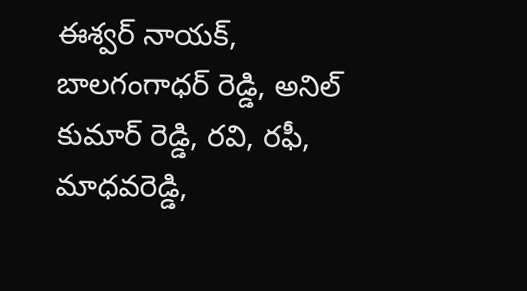ఈశ్వర్ నాయక్, బాలగంగాధర్ రెడ్డి, అనిల్ కుమార్ రెడ్డి, రవి, రఫీ, మాధవరెడ్డి,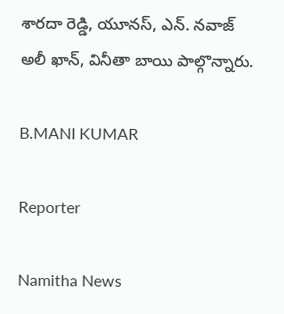శారదా రెడ్డి, యూనస్, ఎన్. నవాజ్ అలీ ఖాన్, వినీతా బాయి పాల్గొన్నారు.

B.MANI KUMAR

Reporter

Namitha News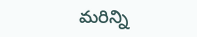మరిన్ని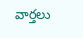వార్తలు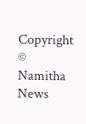Copyright © Namitha News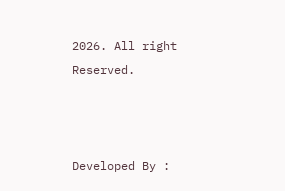2026. All right Reserved.



Developed By :